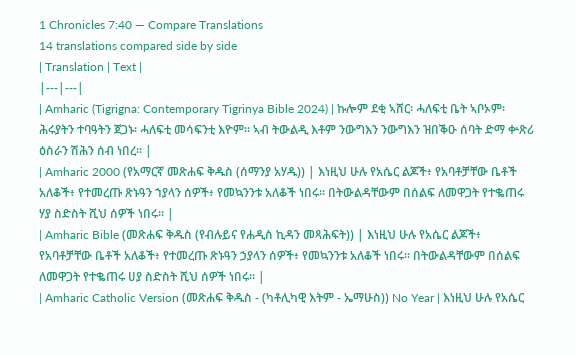1 Chronicles 7:40 — Compare Translations
14 translations compared side by side
| Translation | Text |
|---|---|
| Amharic (Tigrigna: Contemporary Tigrinya Bible 2024) | ኩሎም ደቂ ኣሸር፡ ሓለፍቲ ቤት ኣቦኦም፡ ሕሩያትን ተባዓትን ጀጋኑ፡ ሓለፍቲ መሳፍንቲ እዮም። ኣብ ትውልዲ እቶም ንውግእን ንውግእን ዝበቕዑ ሰባት ድማ ቍጽሪ ዕስራን ሽሕን ሰብ ነበረ። |
| Amharic 2000 (የአማርኛ መጽሐፍ ቅዱስ (ሰማንያ አሃዱ)) | እነዚህ ሁሉ የአሴር ልጆች፥ የአባቶቻቸው ቤቶች አለቆች፥ የተመረጡ ጽኑዓን ኀያላን ሰዎች፥ የመኳንንቱ አለቆች ነበሩ። በትውልዳቸውም በሰልፍ ለመዋጋት የተቈጠሩ ሃያ ስድስት ሺህ ሰዎች ነበሩ። |
| Amharic Bible (መጽሐፍ ቅዱስ (የብሉይና የሐዲስ ኪዳን መጻሕፍት)) | እነዚህ ሁሉ የአሴር ልጆች፥ የአባቶቻቸው ቤቶች አለቆች፥ የተመረጡ ጽኑዓን ኃያላን ሰዎች፥ የመኳንንቱ አለቆች ነበሩ። በትውልዳቸውም በሰልፍ ለመዋጋት የተቈጠሩ ሀያ ስድስት ሺህ ሰዎች ነበሩ። |
| Amharic Catholic Version (መጽሐፍ ቅዱስ - (ካቶሊካዊ እትም - ኤማሁስ)) No Year | እነዚህ ሁሉ የአሴር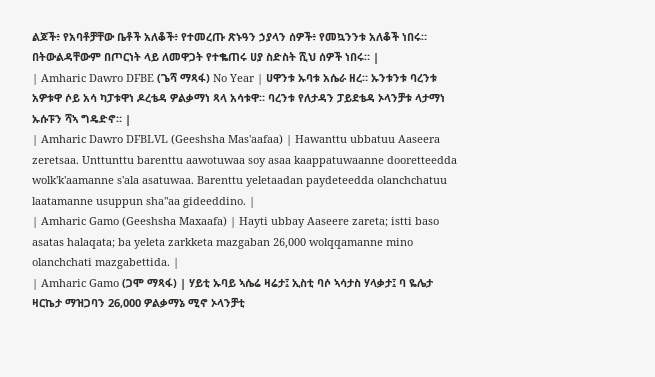ልጆች፥ የአባቶቻቸው ቤቶች አለቆች፥ የተመረጡ ጽኑዓን ኃያላን ሰዎች፥ የመኳንንቱ አለቆች ነበሩ። በትውልዳቸውም በጦርነት ላይ ለመዋጋት የተቈጠሩ ሀያ ስድስት ሺህ ሰዎች ነበሩ። |
| Amharic Dawro DFBE (ጌሻ ማጻፋ) No Year | ሀዋንቱ ኡባቱ አሴራ ዘረ። ኡንቱንቱ ባረንቱ አዎቱዋ ሶይ አሳ ካፓቱዋነ ዶረቴዳ ዎልቃማነ ጻላ አሳቱዋ። ባረንቱ የለታዳን ፓይደቴዳ ኦላንቻቱ ላታማነ ኡሱፑን ሻኣ ግዴድኖ። |
| Amharic Dawro DFBLVL (Geeshsha Mas'aafaa) | Hawanttu ubbatuu Aaseera zeretsaa. Unttunttu barenttu aawotuwaa soy asaa kaappatuwaanne dooretteedda wolk'k'aamanne s'ala asatuwaa. Barenttu yeletaadan paydeteedda olanchchatuu laatamanne usuppun sha"aa gideeddino. |
| Amharic Gamo (Geeshsha Maxaafa) | Hayti ubbay Aaseere zareta; istti baso asatas halaqata; ba yeleta zarkketa mazgaban 26,000 wolqqamanne mino olanchchati mazgabettida. |
| Amharic Gamo (ጋሞ ማጻፋ) | ሃይቲ ኡባይ ኣሴሬ ዛሬታ፤ ኢስቲ ባሶ ኣሳታስ ሃላቃታ፤ ባ ዬሌታ ዛርኬታ ማዝጋባን 26,000 ዎልቃማኔ ሚኖ ኦላንቻቲ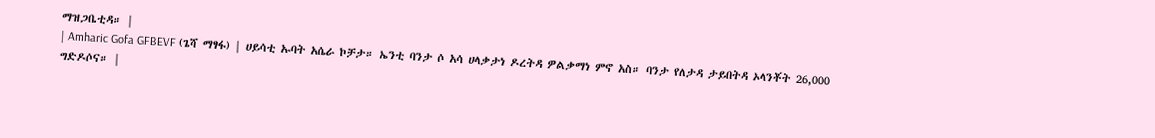ማዝጋቤቲዳ። |
| Amharic Gofa GFBEVF (ጌሻ ማፃፋ) | ሀይሳቲ ኡባት አሴራ ኮቻታ። ኤንቲ ባንታ ሶ አሳ ሀላቃታነ ዶረትዳ ዎልቃማነ ምኖ አስ። ባንታ የለታዳ ታይበትዳ ኦላንቾት 26,000 ግድዶሶና። |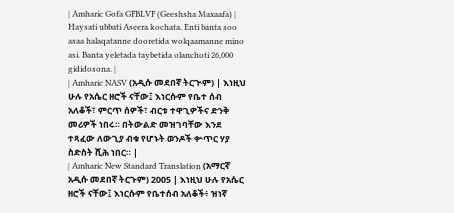| Amharic Gofa GFBLVF (Geeshsha Maxaafa) | Haysati ubbati Aseera kochata. Enti banta soo asaa halaqatanne dooretida wolqaamanne mino asi. Banta yeletada taybetida olanchoti 26,000 gididosona. |
| Amharic NASV (አዲሱ መደበኛ ትርጒም) | እነዚህ ሁሉ የአሴር ዘሮች ናቸው፤ እነርሱም የቤተ ሰብ አለቆች፣ ምርጥ ሰዎች፣ ብርቱ ተዋጊዎችና ድንቅ መሪዎች ነበሩ። በትውልድ መዝገባቸው እንደ ተጻፈው ለውጊያ ብቁ የሆኑት ወንዶች ቍጥር ሃያ ስድስት ሺሕ ነበር። |
| Amharic New Standard Translation (አማርኛ አዲሱ መደበኛ ትርጉም) 2005 | እነዚህ ሁሉ የአሴር ዘሮች ናቸው፤ እነርሱም የቤተሰብ አለቆች፥ ዝነኛ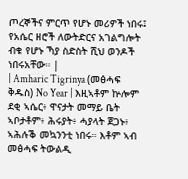ጦረኞችና ምርጥ የሆኑ መሪዎች ነበሩ፤ የአሴር ዘሮች ለውትድርና አገልግሎት ብቁ የሆኑ ኻያ ስድስት ሺህ ወንዶች ነበሩአቸው። |
| Amharic Tigrinya (መፅሓፍ ቅዱስ) No Year | እዚኣቶም ኵሎም ደቂ ኣሴር፥ ዋናታት መማይ ቤት ኣቦታቶም፥ ሕሩያት፥ ሓያላት ጀጋኑ፥ ኣሕሉቕ መኳንንቲ ነበሩ። እቶም ኣብ መፅሓፍ ትውልዲ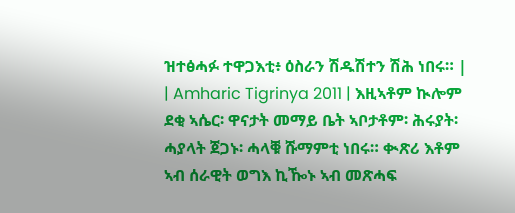ዝተፅሓፉ ተዋጋእቲ፥ ዕስራን ሽዱሽተን ሽሕ ነበሩ። |
| Amharic Tigrinya 2011 | እዚኣቶም ኲሎም ደቂ ኣሴር፡ ዋናታት መማይ ቤት ኣቦታቶም፡ ሕሩያት፡ ሓያላት ጀጋኑ፡ ሓላቑ ሹማምቲ ነበሩ። ቊጽሪ እቶም ኣብ ሰራዊት ወግእ ኪዀኑ ኣብ መጽሓፍ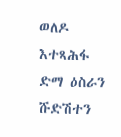ወለዶ እተጻሕፋ ድማ ዕስራን ሹድሽተን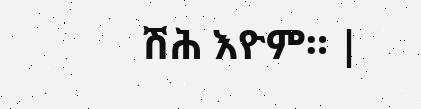ሽሕ እዮም። |